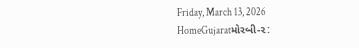Friday, March 13, 2026
HomeGujaratમોરબી-૨: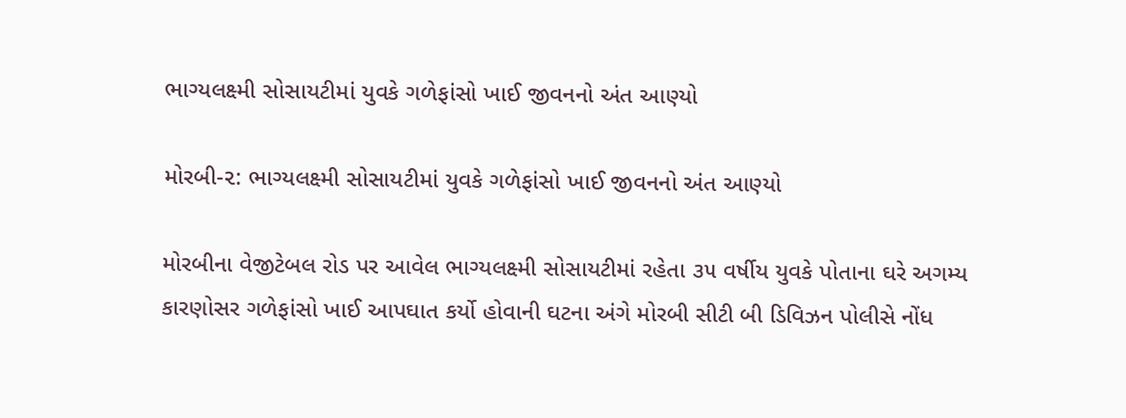ભાગ્યલક્ષ્મી સોસાયટીમાં યુવકે ગળેફાંસો ખાઈ જીવનનો અંત આણ્યો

મોરબી-૨: ભાગ્યલક્ષ્મી સોસાયટીમાં યુવકે ગળેફાંસો ખાઈ જીવનનો અંત આણ્યો

મોરબીના વેજીટેબલ રોડ પર આવેલ ભાગ્યલક્ષ્મી સોસાયટીમાં રહેતા ૩૫ વર્ષીય યુવકે પોતાના ઘરે અગમ્ય કારણોસર ગળેફાંસો ખાઈ આપઘાત કર્યો હોવાની ઘટના અંગે મોરબી સીટી બી ડિવિઝન પોલીસે નોંધ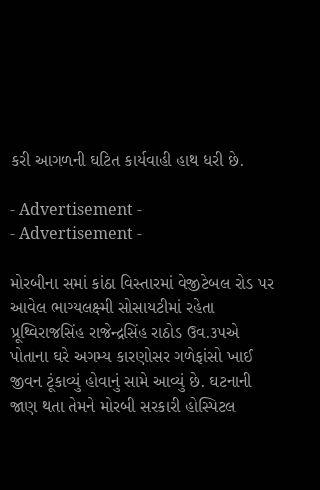કરી આગળની ઘટિત કાર્યવાહી હાથ ધરી છે.

- Advertisement -
- Advertisement -

મોરબીના સમાં કાંઠા વિસ્તારમાં વેજીટેબલ રોડ પર આવેલ ભાગ્યલક્ષ્મી સોસાયટીમાં રહેતા પ્રૂથ્વિરાજસિંહ રાજેન્દ્રસિંહ રાઠોડ ઉવ.૩૫એ પોતાના ઘરે અગમ્ય કારણોસર ગળેફાંસો ખાઈ જીવન ટૂંકાવ્યું હોવાનું સામે આવ્યું છે. ઘટનાની જાણ થતા તેમને મોરબી સરકારી હોસ્પિટલ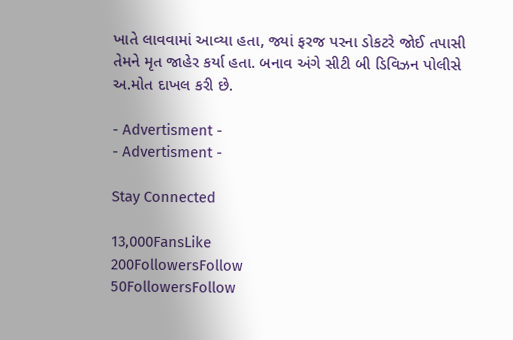ખાતે લાવવામાં આવ્યા હતા, જ્યાં ફરજ પરના ડોકટરે જોઈ તપાસી તેમને મૃત જાહેર કર્યા હતા. બનાવ અંગે સીટી બી ડિવિઝન પોલીસે અ.મોત દાખલ કરી છે.

- Advertisment -
- Advertisment -

Stay Connected

13,000FansLike
200FollowersFollow
50FollowersFollow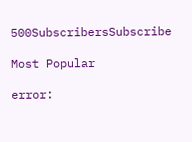500SubscribersSubscribe

Most Popular

error: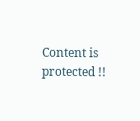Content is protected !!